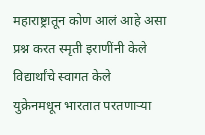महाराष्ट्रातून कोण आलं आहे असा प्रश्न करत स्मृती इराणींनी केले विद्यार्थांचे स्वागत केले
युक्रेनमधून भारतात परतणाऱ्या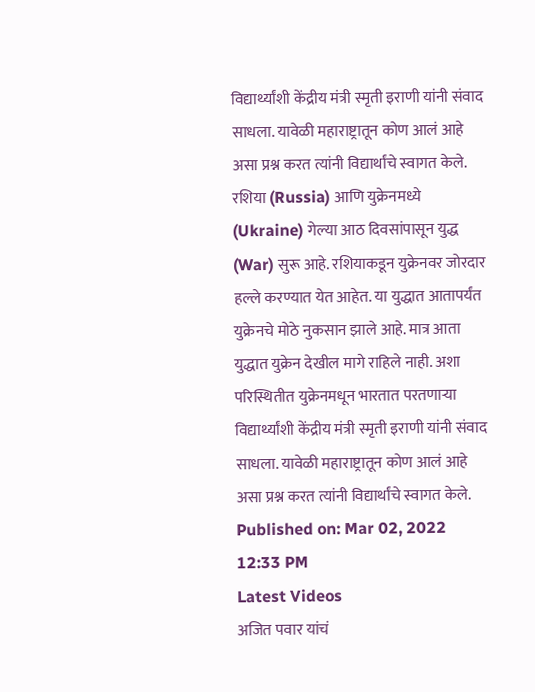विद्यार्थ्यांशी केंद्रीय मंत्री स्मृती इराणी यांनी संवाद साधला. यावेळी महाराष्ट्रातून कोण आलं आहे असा प्रश्न करत त्यांनी विद्यार्थांचे स्वागत केले.
रशिया (Russia) आणि युक्रेनमध्ये (Ukraine) गेल्या आठ दिवसांपासून युद्ध (War) सुरू आहे. रशियाकडून युक्रेनवर जोरदार हल्ले करण्यात येत आहेत. या युद्धात आतापर्यंत युक्रेनचे मोठे नुकसान झाले आहे. मात्र आता युद्धात युक्रेन देखील मागे राहिले नाही. अशा परिस्थितीत युक्रेनमधून भारतात परतणाऱ्या विद्यार्थ्यांशी केंद्रीय मंत्री स्मृती इराणी यांनी संवाद साधला. यावेळी महाराष्ट्रातून कोण आलं आहे असा प्रश्न करत त्यांनी विद्यार्थांचे स्वागत केले.
Published on: Mar 02, 2022 12:33 PM
Latest Videos
अजित पवार यांचं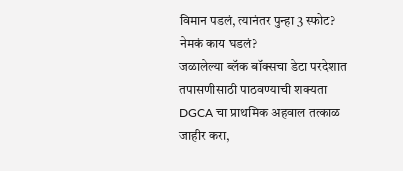विमान पडलं, त्यानंतर पुन्हा 3 स्फोट? नेमकं काय घडलं?
जळालेल्या ब्लॅक बॉक्सचा डेटा परदेशात तपासणीसाठी पाठवण्याची शक्यता
DGCA चा प्राथमिक अहवाल तत्काळ जाहीर करा,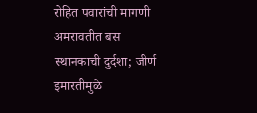रोहित पवारांची मागणी
अमरावतीत बस स्थानकाची दुर्दशा; जीर्ण इमारतीमुळे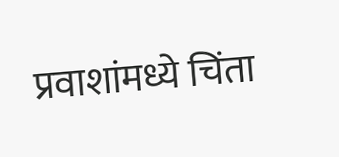प्रवाशांमध्ये चिंता